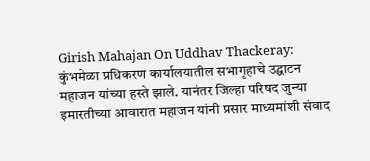Girish Mahajan On Uddhav Thackeray: कुंभमेळा प्रधिकरण कार्यालयातील सभागृहाचे उद्घाटन महाजन यांच्या हस्ते झाले. यानंतर जिल्हा परिषद जुन्या इमारतीच्या आवारात महाजन यांनी प्रसार माध्यमांशी संवाद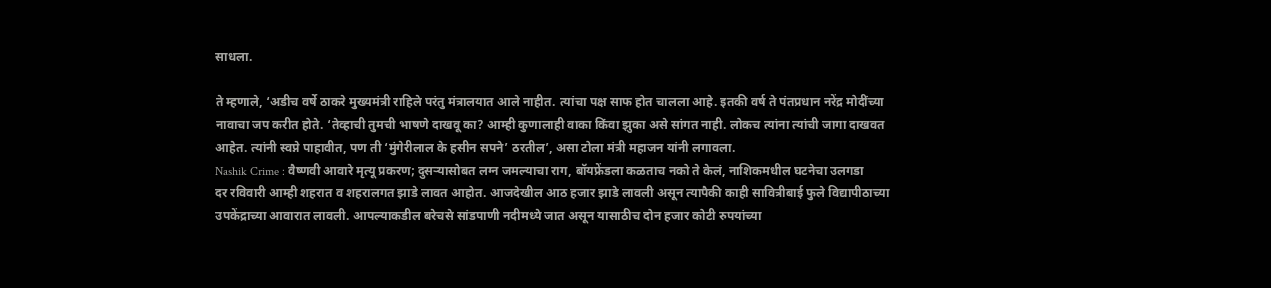साधला.

ते म्हणाले, ‘अडीच वर्षे ठाकरे मुख्यमंत्री राहिले परंतु मंत्रालयात आले नाहीत. त्यांचा पक्ष साफ होत चालला आहे. इतकी वर्ष ते पंतप्रधान नरेंद्र मोदींच्या नावाचा जप करीत होते. ‘तेव्हाची तुमची भाषणे दाखवू का? आम्ही कुणालाही वाका किंवा झुका असे सांगत नाही. लोकच त्यांना त्यांची जागा दाखवत आहेत. त्यांनी स्वप्ने पाहावीत, पण ती ‘मुंगेरीलाल के हसीन सपने’ ठरतील’, असा टोला मंत्री महाजन यांनी लगावला.
Nashik Crime : वैष्णवी आवारे मृत्यू प्रकरण; दुसऱ्यासोबत लग्न जमल्याचा राग, बॉयफ्रेंडला कळताच नको ते केलं, नाशिकमधील घटनेचा उलगडा
दर रविवारी आम्ही शहरात व शहरालगत झाडे लावत आहोत. आजदेखील आठ हजार झाडे लावली असून त्यापैकी काही सावित्रीबाई फुले विद्यापीठाच्या उपकेंद्राच्या आवारात लावली. आपल्याकडील बरेचसे सांडपाणी नदीमध्ये जात असून यासाठीच दोन हजार कोटी रुपयांच्या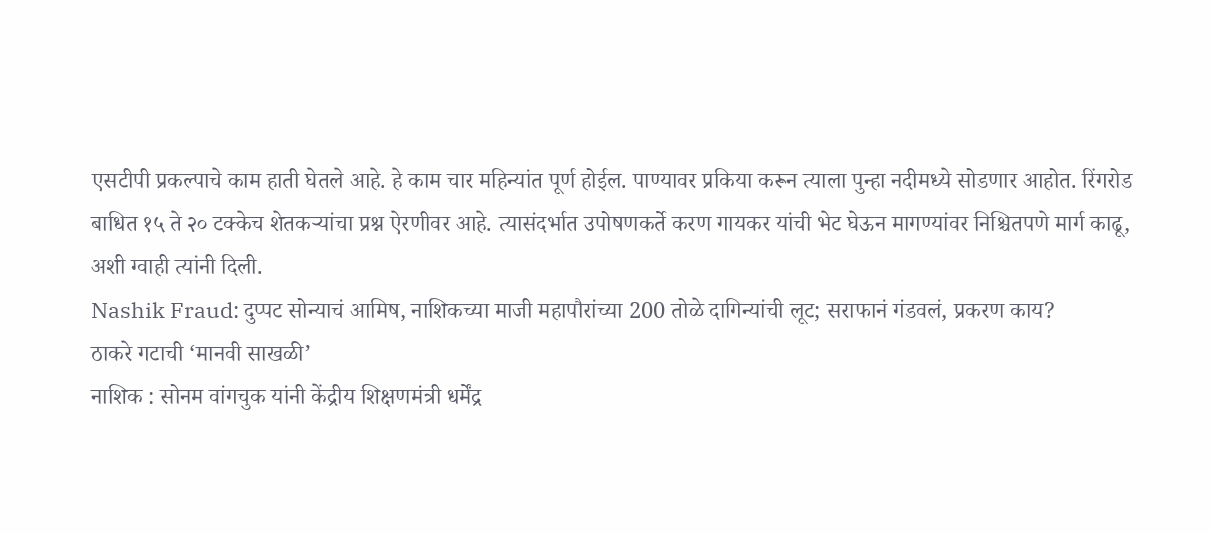एसटीपी प्रकल्पाचे काम हाती घेतले आहे. हे काम चार महिन्यांत पूर्ण होईल. पाण्यावर प्रकिया करून त्याला पुन्हा नदीमध्ये सोडणार आहोत. रिंगरोड बाधित १५ ते २० टक्केच शेतकऱ्यांचा प्रश्न ऐरणीवर आहे. त्यासंदर्भात उपोषणकर्ते करण गायकर यांची भेट घेऊन मागण्यांवर निश्चितपणे मार्ग काढू, अशी ग्वाही त्यांनी दिली.
Nashik Fraud: दुप्पट सोन्याचं आमिष, नाशिकच्या माजी महापौरांच्या 200 तोळे दागिन्यांची लूट; सराफानं गंडवलं, प्रकरण काय?
ठाकरे गटाची ‘मानवी साखळी’
नाशिक : सोनम वांगचुक यांनी केंद्रीय शिक्षणमंत्री धर्मेंद्र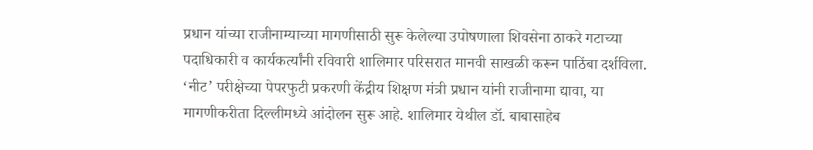प्रधान यांच्या राजीनाम्याच्या मागणीसाठी सुरू केलेल्या उपोषणाला शिवसेना ठाकरे गटाच्या पदाधिकारी व कार्यकर्त्यांनी रविवारी शालिमार परिसरात मानवी साखळी करून पाठिंबा दर्शविला. ‘नीट’ परीक्षेच्या पेपरफुटी प्रकरणी केंद्रीय शिक्षण मंत्री प्रधान यांनी राजीनामा द्यावा, या मागणीकरीता दिल्लीमध्ये आंदोलन सुरू आहे. शालिमार येथील डॉ. बाबासाहेब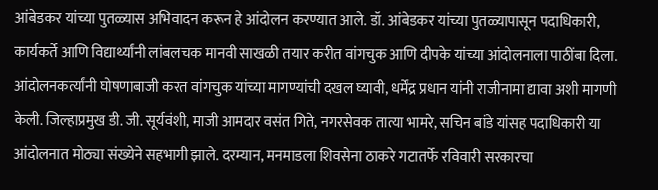आंबेडकर यांच्या पुतळ्यास अभिवादन करून हे आंदोलन करण्यात आले. डॉ. आंबेडकर यांच्या पुतळ्यापासून पदाधिकारी, कार्यकर्ते आणि विद्यार्थ्यांनी लांबलचक मानवी साखळी तयार करीत वांगचुक आणि दीपके यांच्या आंदोलनाला पाठींबा दिला. आंदोलनकर्त्यांनी घोषणाबाजी करत वांगचुक यांच्या मागण्यांची दखल घ्यावी, धर्मेंद्र प्रधान यांनी राजीनामा द्यावा अशी मागणी केली. जिल्हाप्रमुख डी. जी. सूर्यवंशी, माजी आमदार वसंत गिते, नगरसेवक तात्या भामरे, सचिन बांडे यांसह पदाधिकारी या आंदोलनात मोठ्या संख्येने सहभागी झाले. दरम्यान, मनमाडला शिवसेना ठाकरे गटातर्फे रविवारी सरकारचा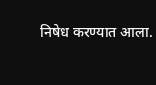निषेध करण्यात आला.